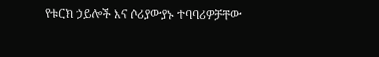የቱርክ ኃይሎች እና ሶሪያውያኑ ተባባሪዎቻቸው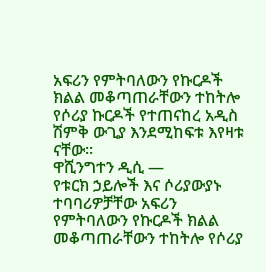አፍሪን የምትባለውን የኩርዶች ክልል መቆጣጠራቸውን ተከትሎ የሶሪያ ኩርዶች የተጠናከረ አዲስ ሽምቅ ውጊያ እንደሚከፍቱ እየዛቱ ናቸው።
ዋሺንግተን ዲሲ —
የቱርክ ኃይሎች እና ሶሪያውያኑ ተባባሪዎቻቸው አፍሪን የምትባለውን የኩርዶች ክልል መቆጣጠራቸውን ተከትሎ የሶሪያ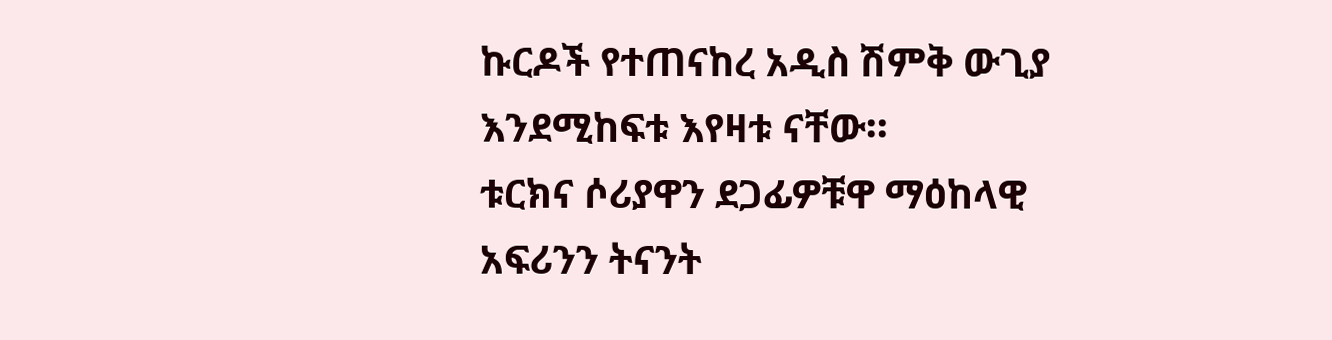ኩርዶች የተጠናከረ አዲስ ሽምቅ ውጊያ እንደሚከፍቱ እየዛቱ ናቸው።
ቱርክና ሶሪያዋን ደጋፊዎቹዋ ማዕከላዊ አፍሪንን ትናንት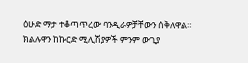ዕሁድ ማታ ተቆጣጥረው ባንዲራዎቻቸውን ሰቅለዋል። ክልሉዋን ከኩርድ ሚሊሽያዎች ምንም ውጊያ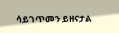ሳይገጥመን ይዘናታል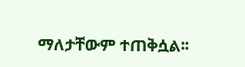ማለታቸውም ተጠቅሷል፡፡